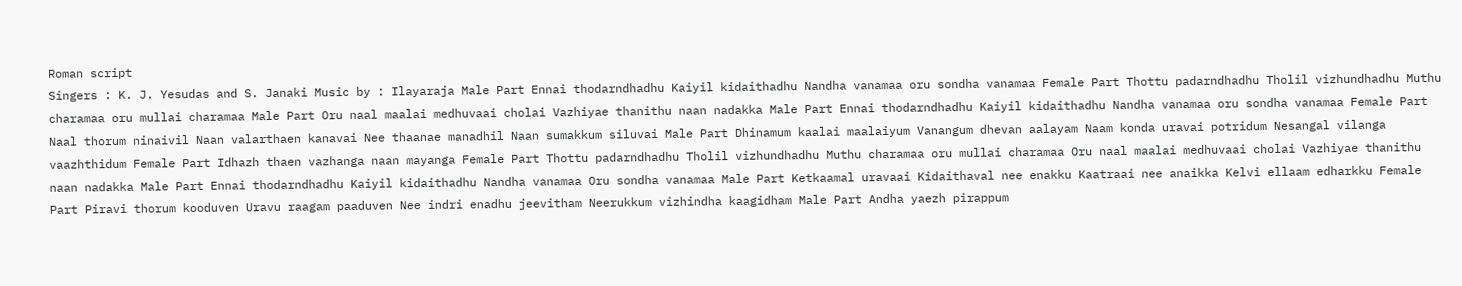Roman script
Singers : K. J. Yesudas and S. Janaki Music by : Ilayaraja Male Part Ennai thodarndhadhu Kaiyil kidaithadhu Nandha vanamaa oru sondha vanamaa Female Part Thottu padarndhadhu Tholil vizhundhadhu Muthu charamaa oru mullai charamaa Male Part Oru naal maalai medhuvaai cholai Vazhiyae thanithu naan nadakka Male Part Ennai thodarndhadhu Kaiyil kidaithadhu Nandha vanamaa oru sondha vanamaa Female Part Naal thorum ninaivil Naan valarthaen kanavai Nee thaanae manadhil Naan sumakkum siluvai Male Part Dhinamum kaalai maalaiyum Vanangum dhevan aalayam Naam konda uravai potridum Nesangal vilanga vaazhthidum Female Part Idhazh thaen vazhanga naan mayanga Female Part Thottu padarndhadhu Tholil vizhundhadhu Muthu charamaa oru mullai charamaa Oru naal maalai medhuvaai cholai Vazhiyae thanithu naan nadakka Male Part Ennai thodarndhadhu Kaiyil kidaithadhu Nandha vanamaa Oru sondha vanamaa Male Part Ketkaamal uravaai Kidaithaval nee enakku Kaatraai nee anaikka Kelvi ellaam edharkku Female Part Piravi thorum kooduven Uravu raagam paaduven Nee indri enadhu jeevitham Neerukkum vizhindha kaagidham Male Part Andha yaezh pirappum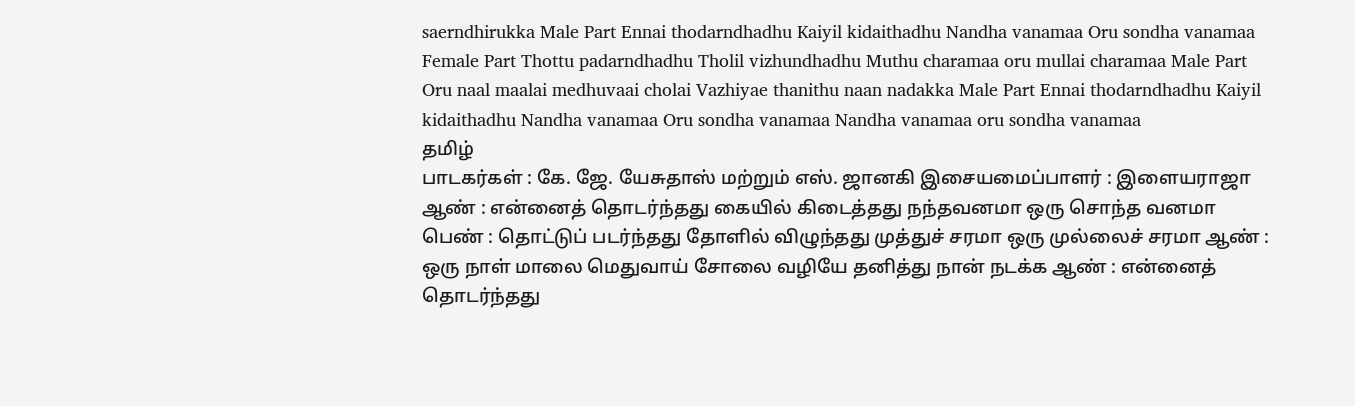saerndhirukka Male Part Ennai thodarndhadhu Kaiyil kidaithadhu Nandha vanamaa Oru sondha vanamaa Female Part Thottu padarndhadhu Tholil vizhundhadhu Muthu charamaa oru mullai charamaa Male Part Oru naal maalai medhuvaai cholai Vazhiyae thanithu naan nadakka Male Part Ennai thodarndhadhu Kaiyil kidaithadhu Nandha vanamaa Oru sondha vanamaa Nandha vanamaa oru sondha vanamaa
தமிழ்
பாடகர்கள் : கே. ஜே. யேசுதாஸ் மற்றும் எஸ். ஜானகி இசையமைப்பாளர் : இளையராஜா ஆண் : என்னைத் தொடர்ந்தது கையில் கிடைத்தது நந்தவனமா ஒரு சொந்த வனமா பெண் : தொட்டுப் படர்ந்தது தோளில் விழுந்தது முத்துச் சரமா ஒரு முல்லைச் சரமா ஆண் : ஒரு நாள் மாலை மெதுவாய் சோலை வழியே தனித்து நான் நடக்க ஆண் : என்னைத் தொடர்ந்தது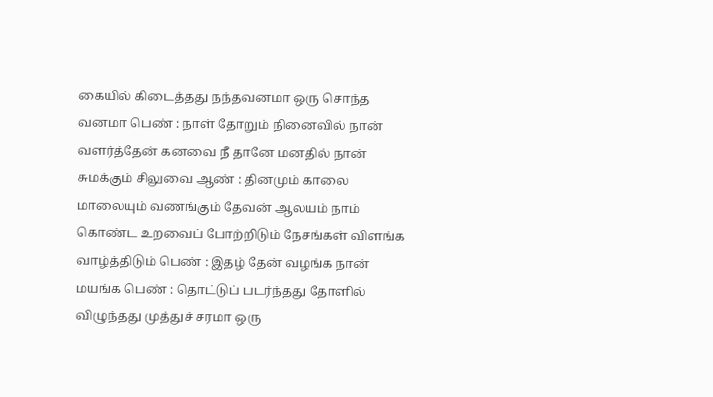கையில் கிடைத்தது நந்தவனமா ஒரு சொந்த வனமா பெண் : நாள் தோறும் நினைவில் நான் வளர்த்தேன் கனவை நீ தானே மனதில் நான் சுமக்கும் சிலுவை ஆண் : தினமும் காலை மாலையும் வணங்கும் தேவன் ஆலயம் நாம் கொண்ட உறவைப் போற்றிடும் நேசங்கள் விளங்க வாழ்த்திடும் பெண் : இதழ் தேன் வழங்க நான் மயங்க பெண் : தொட்டுப் படர்ந்தது தோளில் விழுந்தது முத்துச் சரமா ஒரு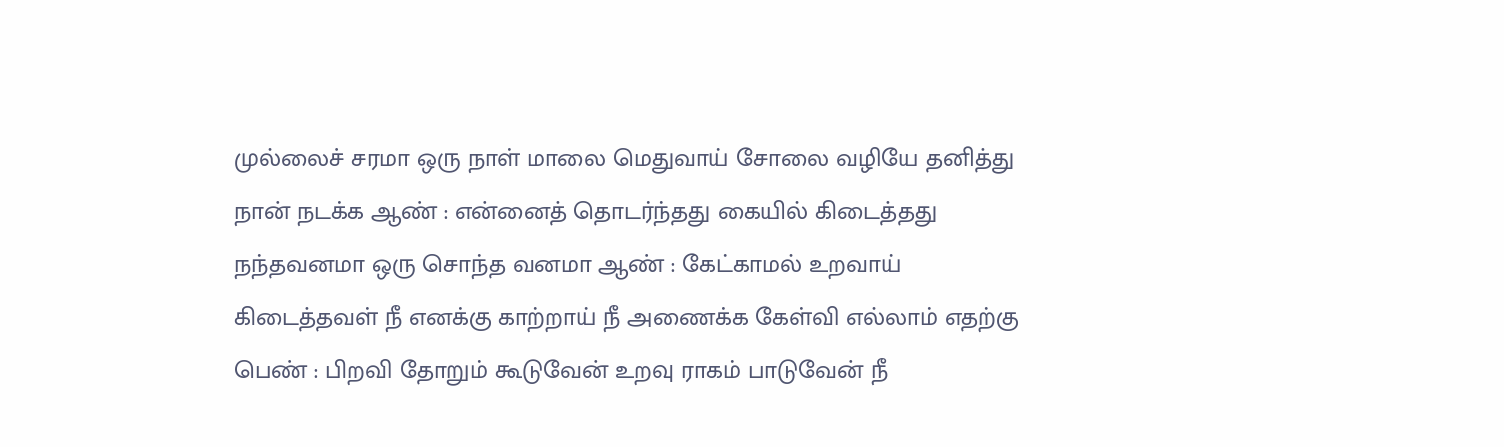முல்லைச் சரமா ஒரு நாள் மாலை மெதுவாய் சோலை வழியே தனித்து நான் நடக்க ஆண் : என்னைத் தொடர்ந்தது கையில் கிடைத்தது நந்தவனமா ஒரு சொந்த வனமா ஆண் : கேட்காமல் உறவாய் கிடைத்தவள் நீ எனக்கு காற்றாய் நீ அணைக்க கேள்வி எல்லாம் எதற்கு பெண் : பிறவி தோறும் கூடுவேன் உறவு ராகம் பாடுவேன் நீ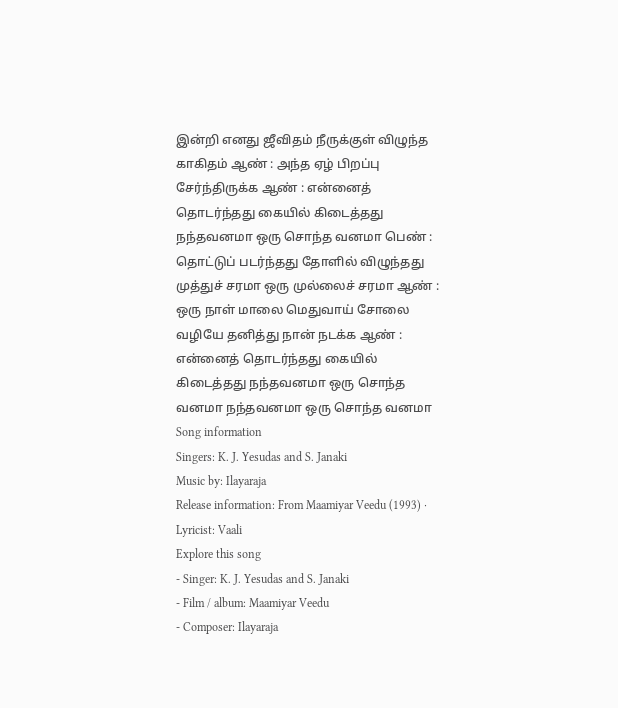இன்றி எனது ஜீவிதம் நீருக்குள் விழுந்த காகிதம் ஆண் : அந்த ஏழ் பிறப்பு சேர்ந்திருக்க ஆண் : என்னைத் தொடர்ந்தது கையில் கிடைத்தது நந்தவனமா ஒரு சொந்த வனமா பெண் : தொட்டுப் படர்ந்தது தோளில் விழுந்தது முத்துச் சரமா ஒரு முல்லைச் சரமா ஆண் : ஒரு நாள் மாலை மெதுவாய் சோலை வழியே தனித்து நான் நடக்க ஆண் : என்னைத் தொடர்ந்தது கையில் கிடைத்தது நந்தவனமா ஒரு சொந்த வனமா நந்தவனமா ஒரு சொந்த வனமா
Song information
Singers: K. J. Yesudas and S. Janaki
Music by: Ilayaraja
Release information: From Maamiyar Veedu (1993) · Lyricist: Vaali
Explore this song
- Singer: K. J. Yesudas and S. Janaki
- Film / album: Maamiyar Veedu
- Composer: Ilayaraja